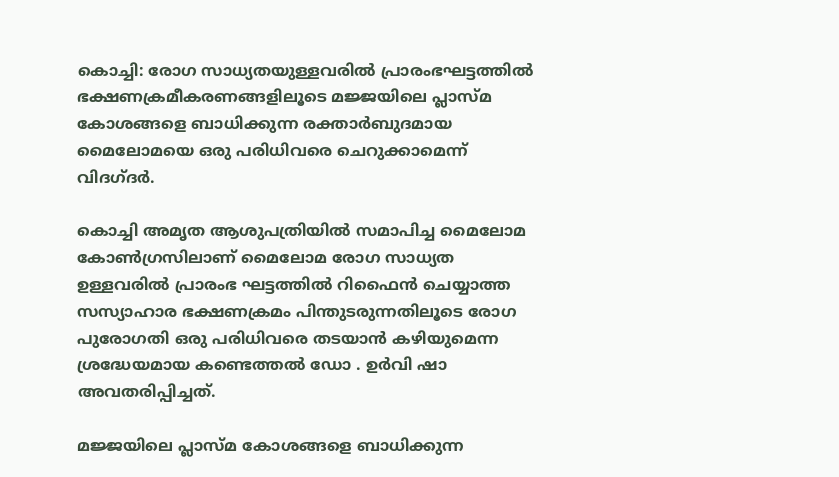കൊച്ചി: രോഗ സാധ്യതയുള്ളവരില്‍ പ്രാരംഭഘട്ടത്തില്‍ ഭക്ഷണക്രമീകരണങ്ങളിലൂടെ മജ്ജയിലെ പ്ലാസ്മ കോശങ്ങളെ ബാധിക്കുന്ന രക്താര്‍ബുദമായ മൈലോമയെ ഒരു പരിധിവരെ ചെറുക്കാമെന്ന് വിദഗ്ദര്‍.

കൊച്ചി അമൃത ആശുപത്രിയില്‍ സമാപിച്ച മൈലോമ കോണ്‍ഗ്രസിലാണ് മൈലോമ രോഗ സാധ്യത ഉള്ളവരില്‍ പ്രാരംഭ ഘട്ടത്തില്‍ റിഫൈന്‍ ചെയ്യാത്ത സസ്യാഹാര ഭക്ഷണക്രമം പിന്തുടരുന്നതിലൂടെ രോഗ പുരോഗതി ഒരു പരിധിവരെ തടയാന്‍ കഴിയുമെന്ന ശ്രദ്ധേയമായ കണ്ടെത്തല്‍ ഡോ . ഉര്‍വി ഷാ അവതരിപ്പിച്ചത്.

മജ്ജയിലെ പ്ലാസ്മ കോശങ്ങളെ ബാധിക്കുന്ന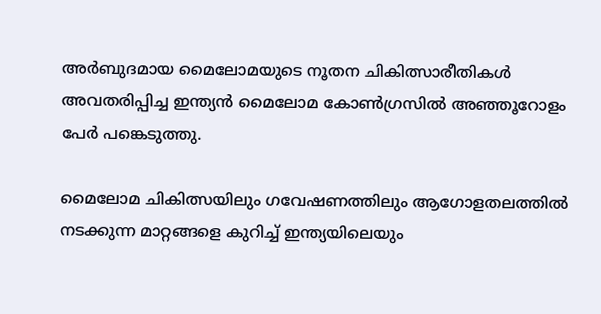അര്‍ബുദമായ മൈലോമയുടെ നൂതന ചികിത്സാരീതികള്‍ അവതരിപ്പിച്ച ഇന്ത്യന്‍ മൈലോമ കോണ്‍ഗ്രസില്‍ അഞ്ഞൂറോളം പേര്‍ പങ്കെടുത്തു.

മൈലോമ ചികിത്സയിലും ഗവേഷണത്തിലും ആഗോളതലത്തില്‍ നടക്കുന്ന മാറ്റങ്ങളെ കുറിച്ച് ഇന്ത്യയിലെയും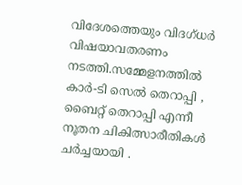വിദേശത്തെയും വിദഗ്ധര്‍ വിഷയാവതരണം നടത്തി.സമ്മേളനത്തില്‍ കാര്‍-ടി സെല്‍ തെറാപ്പി , ബൈറ്റ് തെറാപ്പി എന്നീ നൂതന ചികിത്സാരീതികള്‍ ചര്‍ച്ചയായി .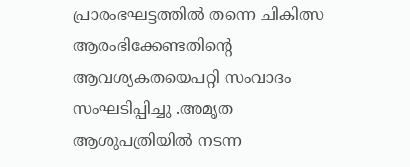പ്രാരംഭഘട്ടത്തില്‍ തന്നെ ചികിത്സ ആരംഭിക്കേണ്ടതിന്റെ ആവശ്യകതയെപറ്റി സംവാദം സംഘടിപ്പിച്ചു .അമൃത ആശുപത്രിയില്‍ നടന്ന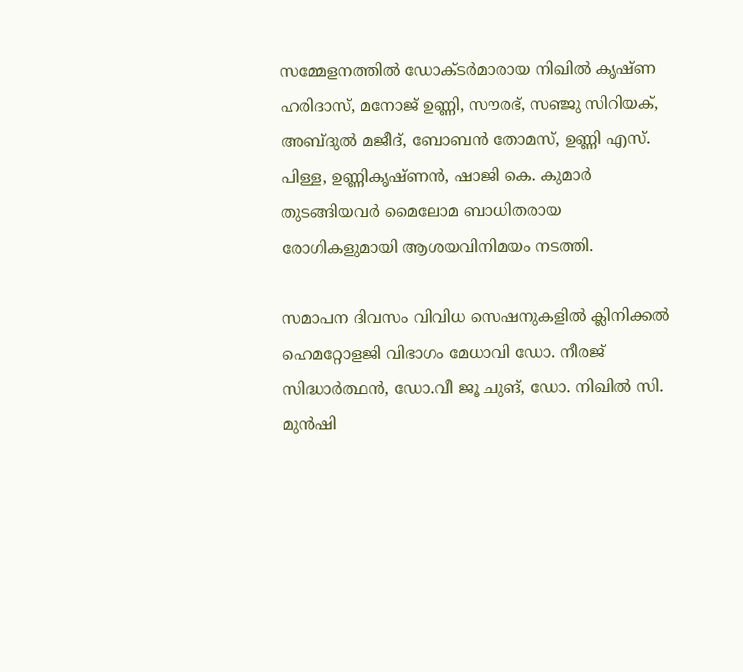സമ്മേളനത്തില്‍ ഡോക്ടര്‍മാരായ നിഖില്‍ കൃഷ്ണ ഹരിദാസ്, മനോജ് ഉണ്ണി, സൗരഭ്, സഞ്ജു സിറിയക്, അബ്ദുല്‍ മജീദ്, ബോബന്‍ തോമസ്, ഉണ്ണി എസ്. പിള്ള, ഉണ്ണികൃഷ്ണന്‍, ഷാജി കെ. കുമാര്‍ തുടങ്ങിയവര്‍ മൈലോമ ബാധിതരായ രോഗികളുമായി ആശയവിനിമയം നടത്തി.

സമാപന ദിവസം വിവിധ സെഷനുകളില്‍ ക്ലിനിക്കല്‍ ഹെമറ്റോളജി വിഭാഗം മേധാവി ഡോ. നീരജ് സിദ്ധാര്‍ത്ഥന്‍, ഡോ.വീ ജൂ ചുങ്, ഡോ. നിഖില്‍ സി. മുന്‍ഷി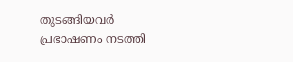തുടങ്ങിയവര്‍ പ്രഭാഷണം നടത്തി